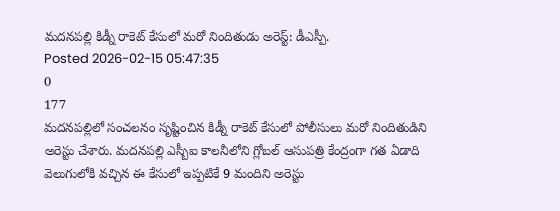మదనపల్లి కిడ్నీ రాకెట్ కేసులో మరో నిందితుడు అరెస్ట్: డీఎస్పీ.
Posted 2026-02-15 05:47:35
0
177
మదనపల్లిలో సంచలనం సృష్టించిన కిడ్నీ రాకెట్ కేసులో పోలీసులు మరో నిందితుడిని అరెస్టు చేశారు. మదనపల్లి ఎస్బీఐ కాలనీలోని గ్లోబల్ ఆసుపత్రి కేంద్రంగా గత ఏడాది వెలుగులోకి వచ్చిన ఈ కేసులో ఇప్పటికే 9 మందిని అరెస్టు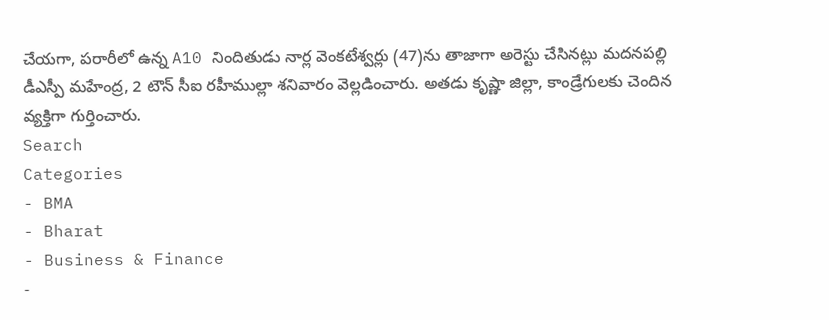చేయగా, పరారీలో ఉన్న A10 నిందితుడు నార్ల వెంకటేశ్వర్లు (47)ను తాజాగా అరెస్టు చేసినట్లు మదనపల్లి డీఎస్పీ మహేంద్ర, 2 టౌన్ సీఐ రహీముల్లా శనివారం వెల్లడించారు. అతడు కృష్ణా జిల్లా, కాండ్రేగులకు చెందిన వ్యక్తిగా గుర్తించారు.
Search
Categories
- BMA
- Bharat
- Business & Finance
-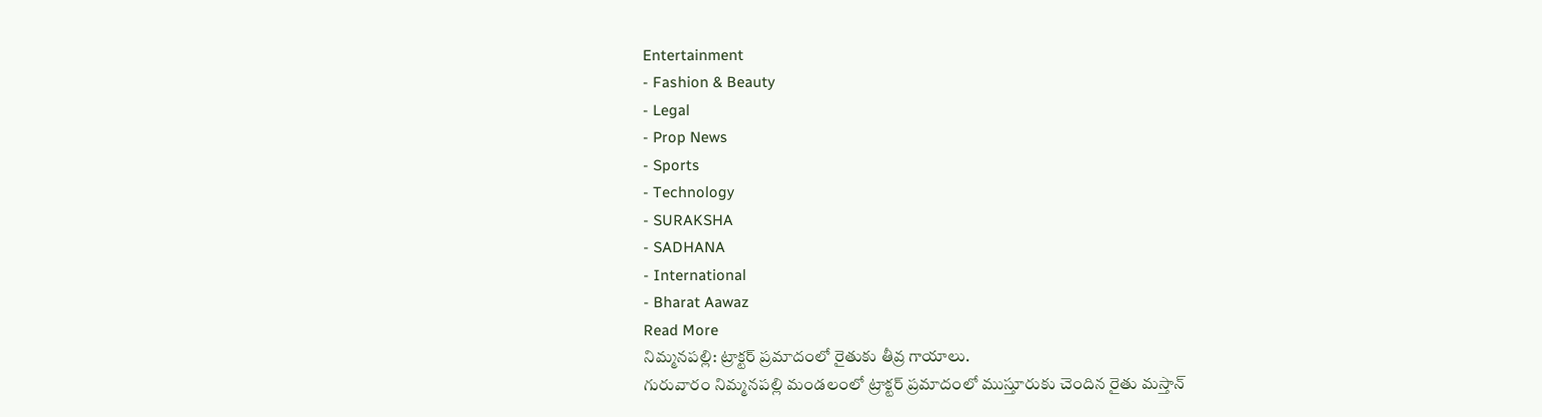Entertainment
- Fashion & Beauty
- Legal
- Prop News
- Sports
- Technology
- SURAKSHA
- SADHANA
- International
- Bharat Aawaz
Read More
నిమ్మనపల్లి: ట్రాక్టర్ ప్రమాదంలో రైతుకు తీవ్ర గాయాలు.
గురువారం నిమ్మనపల్లి మండలంలో ట్రాక్టర్ ప్రమాదంలో ముస్తూరుకు చెందిన రైతు మస్తాన్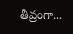తీవ్రంగా...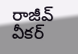రాజీవ్ వీకర్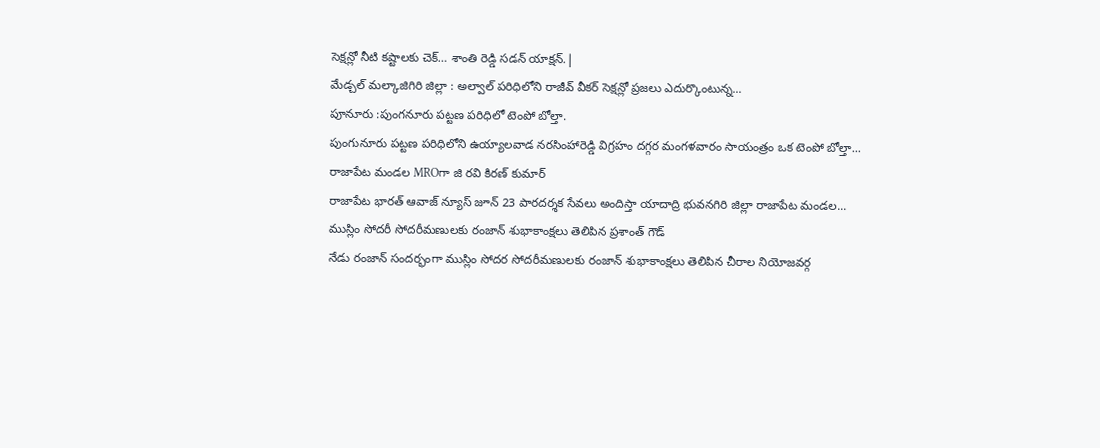సెక్షన్లో నీటి కష్టాలకు చెక్… శాంతి రెడ్డి సడన్ యాక్షన్.|
మేడ్చల్ మల్కాజిగిరి జిల్లా : అల్వాల్ పరిధిలోని రాజీవ్ వీకర్ సెక్షన్లో ప్రజలు ఎదుర్కొంటున్న...
పూనూరు :పుంగనూరు పట్టణ పరిధిలో టెంపో బోల్తా.
పుంగునూరు పట్టణ పరిధిలోని ఉయ్యాలవాడ నరసింహారెడ్డి విగ్రహం దగ్గర మంగళవారం సాయంత్రం ఒక టెంపో బోల్తా...
రాజాపేట మండల MROగా జి రవి కిరణ్ కుమార్
రాజాపేట భారత్ ఆవాజ్ న్యూస్ జూన్ 23 పారదర్శక సేవలు అందిస్తా యాదాద్రి భువనగిరి జిల్లా రాజాపేట మండల...
ముస్లిం సోదరీ సోదరీమణులకు రంజాన్ శుభాకాంక్షలు తెలిపిన ప్రశాంత్ గౌడ్
నేడు రంజాన్ సందర్భంగా ముస్లిం సోదర సోదరీమణులకు రంజాన్ శుభాకాంక్షలు తెలిపిన చీరాల నియోజవర్గ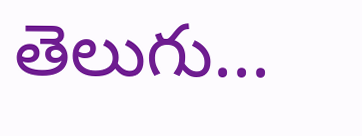తెలుగు...